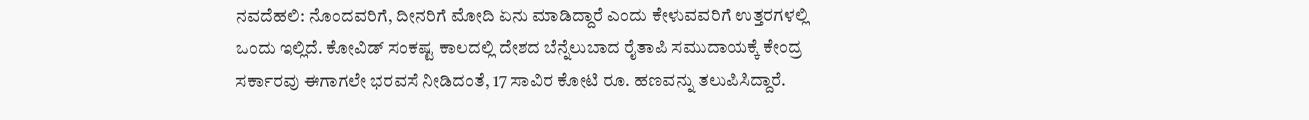ನವದೆಹಲಿ: ನೊಂದವರಿಗೆ, ದೀನರಿಗೆ ಮೋದಿ ಏನು ಮಾಡಿದ್ದಾರೆ ಎಂದು ಕೇಳುವವರಿಗೆ ಉತ್ತರಗಳಲ್ಲಿ ಒಂದು ಇಲ್ಲಿದೆ. ಕೋವಿಡ್ ಸಂಕಷ್ಟ ಕಾಲದಲ್ಲಿ ದೇಶದ ಬೆನ್ನೆಲುಬಾದ ರೈತಾಪಿ ಸಮುದಾಯಕ್ಕೆ ಕೇಂದ್ರ ಸರ್ಕಾರವು ಈಗಾಗಲೇ ಭರವಸೆ ನೀಡಿದಂತೆ, 17 ಸಾವಿರ ಕೋಟಿ ರೂ. ಹಣವನ್ನು ತಲುಪಿಸಿದ್ದಾರೆ.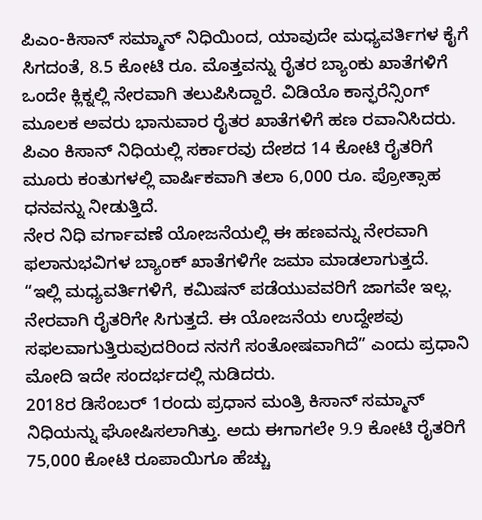ಪಿಎಂ-ಕಿಸಾನ್ ಸಮ್ಮಾನ್ ನಿಧಿಯಿಂದ, ಯಾವುದೇ ಮಧ್ಯವರ್ತಿಗಳ ಕೈಗೆ ಸಿಗದಂತೆ, 8.5 ಕೋಟಿ ರೂ. ಮೊತ್ತವನ್ನು ರೈತರ ಬ್ಯಾಂಕು ಖಾತೆಗಳಿಗೆ ಒಂದೇ ಕ್ಲಿಕ್ನಲ್ಲಿ ನೇರವಾಗಿ ತಲುಪಿಸಿದ್ದಾರೆ. ವಿಡಿಯೊ ಕಾನ್ಫರೆನ್ಸಿಂಗ್ ಮೂಲಕ ಅವರು ಭಾನುವಾರ ರೈತರ ಖಾತೆಗಳಿಗೆ ಹಣ ರವಾನಿಸಿದರು. ಪಿಎಂ ಕಿಸಾನ್ ನಿಧಿಯಲ್ಲಿ ಸರ್ಕಾರವು ದೇಶದ 14 ಕೋಟಿ ರೈತರಿಗೆ ಮೂರು ಕಂತುಗಳಲ್ಲಿ ವಾರ್ಷಿಕವಾಗಿ ತಲಾ 6,000 ರೂ. ಪ್ರೋತ್ಸಾಹ ಧನವನ್ನು ನೀಡುತ್ತಿದೆ.
ನೇರ ನಿಧಿ ವರ್ಗಾವಣೆ ಯೋಜನೆಯಲ್ಲಿ ಈ ಹಣವನ್ನು ನೇರವಾಗಿ ಫಲಾನುಭವಿಗಳ ಬ್ಯಾಂಕ್ ಖಾತೆಗಳಿಗೇ ಜಮಾ ಮಾಡಲಾಗುತ್ತದೆ.
“ಇಲ್ಲಿ ಮಧ್ಯವರ್ತಿಗಳಿಗೆ, ಕಮಿಷನ್ ಪಡೆಯುವವರಿಗೆ ಜಾಗವೇ ಇಲ್ಲ. ನೇರವಾಗಿ ರೈತರಿಗೇ ಸಿಗುತ್ತದೆ. ಈ ಯೋಜನೆಯ ಉದ್ದೇಶವು ಸಫಲವಾಗುತ್ತಿರುವುದರಿಂದ ನನಗೆ ಸಂತೋಷವಾಗಿದೆ” ಎಂದು ಪ್ರಧಾನಿ ಮೋದಿ ಇದೇ ಸಂದರ್ಭದಲ್ಲಿ ನುಡಿದರು.
2018ರ ಡಿಸೆಂಬರ್ 1ರಂದು ಪ್ರಧಾನ ಮಂತ್ರಿ ಕಿಸಾನ್ ಸಮ್ಮಾನ್ ನಿಧಿಯನ್ನು ಘೋಷಿಸಲಾಗಿತ್ತು. ಅದು ಈಗಾಗಲೇ 9.9 ಕೋಟಿ ರೈತರಿಗೆ 75,000 ಕೋಟಿ ರೂಪಾಯಿಗೂ ಹೆಚ್ಚು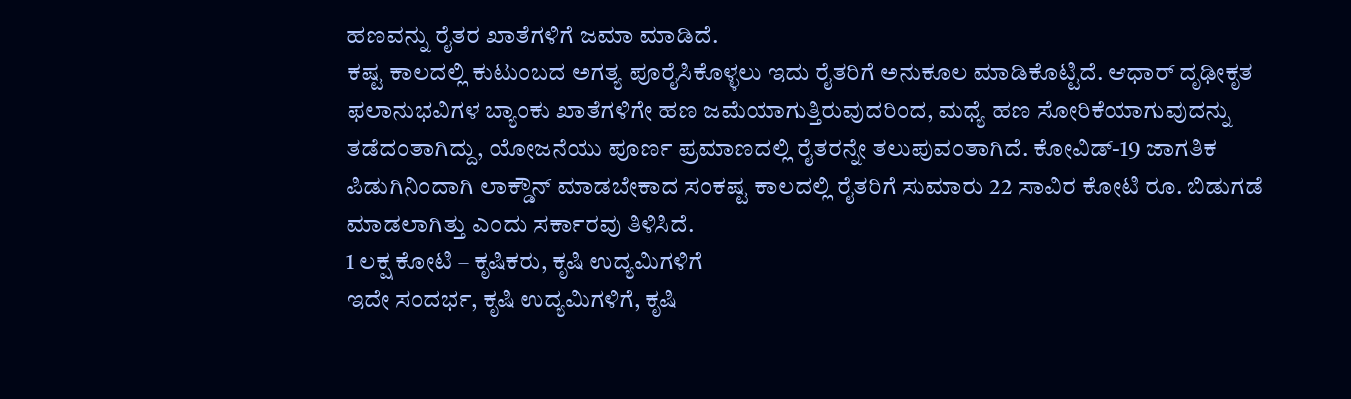ಹಣವನ್ನು ರೈತರ ಖಾತೆಗಳಿಗೆ ಜಮಾ ಮಾಡಿದೆ.
ಕಷ್ಟ ಕಾಲದಲ್ಲಿ ಕುಟುಂಬದ ಅಗತ್ಯ ಪೂರೈಸಿಕೊಳ್ಳಲು ಇದು ರೈತರಿಗೆ ಅನುಕೂಲ ಮಾಡಿಕೊಟ್ಟಿದೆ. ಆಧಾರ್ ದೃಢೀಕೃತ ಫಲಾನುಭವಿಗಳ ಬ್ಯಾಂಕು ಖಾತೆಗಳಿಗೇ ಹಣ ಜಮೆಯಾಗುತ್ತಿರುವುದರಿಂದ, ಮಧ್ಯೆ ಹಣ ಸೋರಿಕೆಯಾಗುವುದನ್ನು ತಡೆದಂತಾಗಿದ್ದು, ಯೋಜನೆಯು ಪೂರ್ಣ ಪ್ರಮಾಣದಲ್ಲಿ ರೈತರನ್ನೇ ತಲುಪುವಂತಾಗಿದೆ. ಕೋವಿಡ್-19 ಜಾಗತಿಕ ಪಿಡುಗಿನಿಂದಾಗಿ ಲಾಕ್ಡೌನ್ ಮಾಡಬೇಕಾದ ಸಂಕಷ್ಟ ಕಾಲದಲ್ಲಿ ರೈತರಿಗೆ ಸುಮಾರು 22 ಸಾವಿರ ಕೋಟಿ ರೂ. ಬಿಡುಗಡೆ ಮಾಡಲಾಗಿತ್ತು ಎಂದು ಸರ್ಕಾರವು ತಿಳಿಸಿದೆ.
1 ಲಕ್ಷ ಕೋಟಿ – ಕೃಷಿಕರು, ಕೃಷಿ ಉದ್ಯಮಿಗಳಿಗೆ
ಇದೇ ಸಂದರ್ಭ, ಕೃಷಿ ಉದ್ಯಮಿಗಳಿಗೆ, ಕೃಷಿ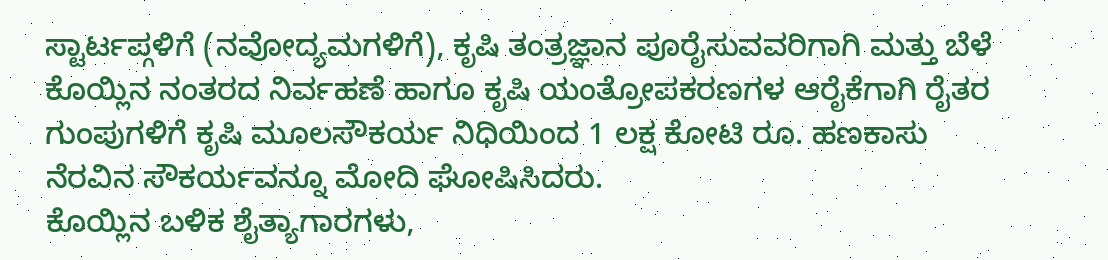ಸ್ಟಾರ್ಟಪ್ಗಳಿಗೆ (ನವೋದ್ಯಮಗಳಿಗೆ), ಕೃಷಿ ತಂತ್ರಜ್ಞಾನ ಪೂರೈಸುವವರಿಗಾಗಿ ಮತ್ತು ಬೆಳೆ ಕೊಯ್ಲಿನ ನಂತರದ ನಿರ್ವಹಣೆ ಹಾಗೂ ಕೃಷಿ ಯಂತ್ರೋಪಕರಣಗಳ ಆರೈಕೆಗಾಗಿ ರೈತರ ಗುಂಪುಗಳಿಗೆ ಕೃಷಿ ಮೂಲಸೌಕರ್ಯ ನಿಧಿಯಿಂದ 1 ಲಕ್ಷ ಕೋಟಿ ರೂ. ಹಣಕಾಸು ನೆರವಿನ ಸೌಕರ್ಯವನ್ನೂ ಮೋದಿ ಘೋಷಿಸಿದರು.
ಕೊಯ್ಲಿನ ಬಳಿಕ ಶೈತ್ಯಾಗಾರಗಳು,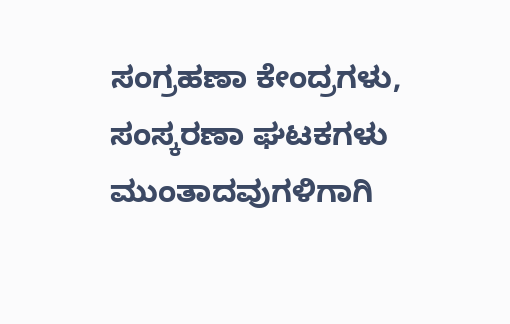ಸಂಗ್ರಹಣಾ ಕೇಂದ್ರಗಳು, ಸಂಸ್ಕರಣಾ ಘಟಕಗಳು ಮುಂತಾದವುಗಳಿಗಾಗಿ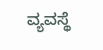ವ್ಯವಸ್ಥೆ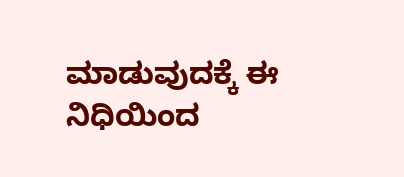ಮಾಡುವುದಕ್ಕೆ ಈ ನಿಧಿಯಿಂದ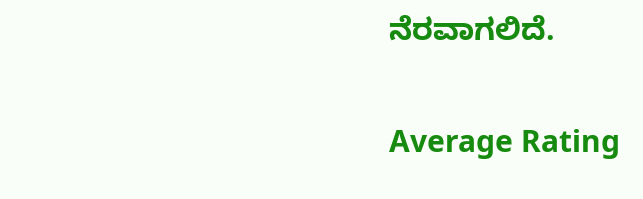ನೆರವಾಗಲಿದೆ.

Average Rating